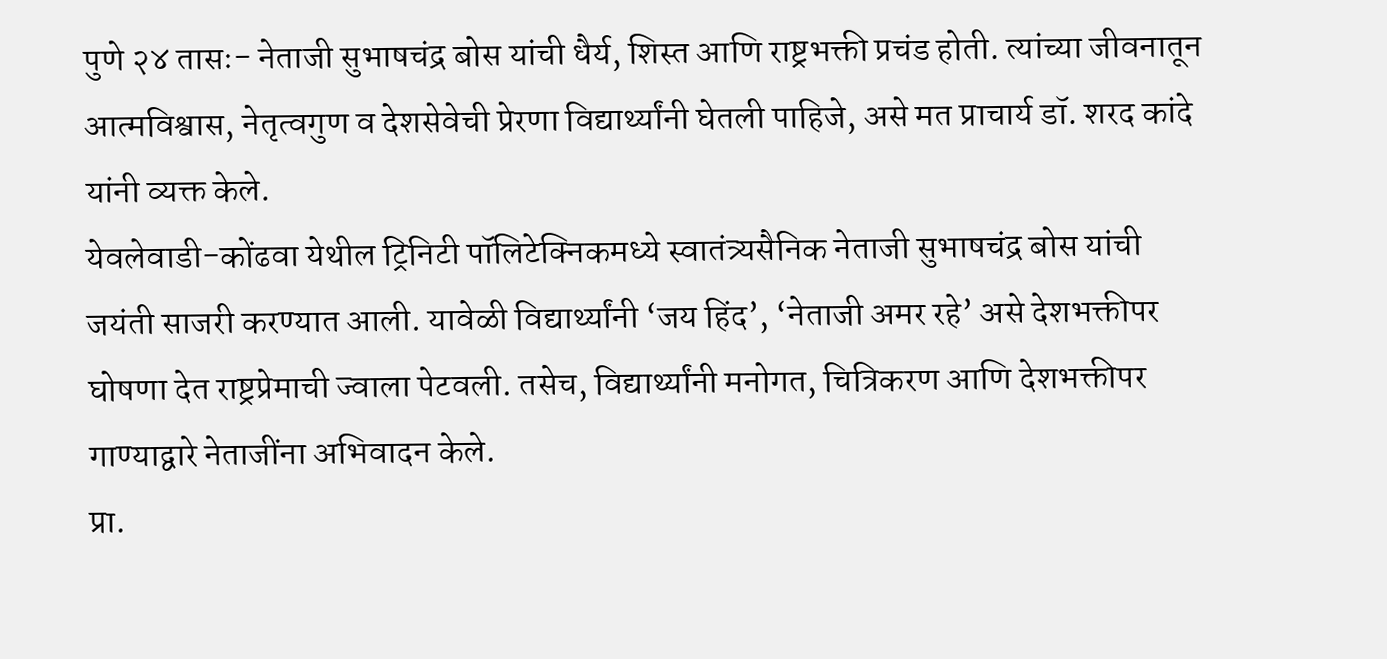पुणे २४ तासः- नेताजी सुभाषचंद्र बोस यांची धैर्य, शिस्त आणि राष्ट्रभक्ती प्रचंड होती. त्यांच्या जीवनातून आत्मविश्वास, नेतृत्वगुण व देशसेवेची प्रेरणा विद्यार्थ्यांनी घेतली पाहिजे, असे मत प्राचार्य डॉ. शरद कांदे यांनी व्यक्त केले.
येवलेवाडी-कोंढवा येथील ट्रिनिटी पॉलिटेक्निकमध्ये स्वातंत्र्यसैनिक नेताजी सुभाषचंद्र बोस यांची जयंती साजरी करण्यात आली. यावेळी विद्यार्थ्यांनी ‘जय हिंद’, ‘नेताजी अमर रहे’ असे देशभक्तीपर घोषणा देत राष्ट्रप्रेमाची ज्वाला पेटवली. तसेच, विद्यार्थ्यांनी मनोगत, चित्रिकरण आणि देशभक्तीपर गाण्याद्वारे नेताजींना अभिवादन केले.
प्रा.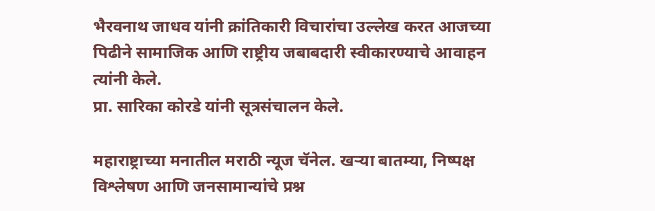भैरवनाथ जाधव यांनी क्रांतिकारी विचारांचा उल्लेख करत आजच्या पिढीने सामाजिक आणि राष्ट्रीय जबाबदारी स्वीकारण्याचे आवाहन त्यांनी केले.
प्रा. सारिका कोरडे यांनी सूत्रसंचालन केले.

महाराष्ट्राच्या मनातील मराठी न्यूज चॅनेल. खऱ्या बातम्या, निष्पक्ष विश्लेषण आणि जनसामान्यांचे प्रश्न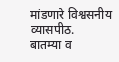मांडणारे विश्वसनीय व्यासपीठ.
बातम्या व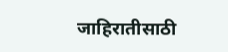जाहिरातीसाठी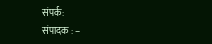संपर्क:
संपादक : –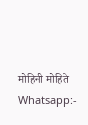मोहिनी मोहिते
Whatsapp:-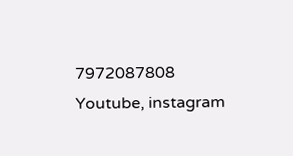7972087808
Youtube, instagram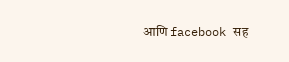आणि facebook सह